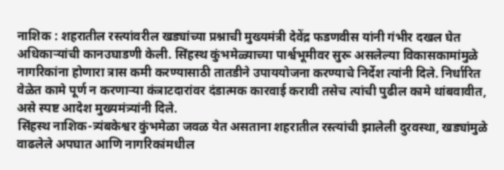नाशिक : शहरातील रस्त्यांवरील खड्यांच्या प्रश्नाची मुख्यमंत्री देवेंद्र फडणवीस यांनी गंभीर दखल घेत अधिकाऱ्यांची कानउघाडणी केली. सिंहस्थ कुंभमेळ्याच्या पार्श्वभूमीवर सुरू असलेल्या विकासकामांमुळे नागरिकांना होणारा त्रास कमी करण्यासाठी तातडीने उपाययोजना करण्याचे निर्देश त्यांनी दिले. निर्धारित वेळेत कामे पूर्ण न करणाऱ्या कंत्राटदारांवर दंडात्मक कारवाई करावी तसेच त्यांची पुढील कामे थांबवावीत, असे स्पष्ट आदेश मुख्यमंत्र्यांनी दिले.
सिंहस्थ नाशिक-त्र्यंबकेश्वर कुंभमेळा जवळ येत असताना शहरातील रस्त्यांची झालेली दुरवस्था, खड्यांमुळे वाढलेले अपघात आणि नागरिकांमधील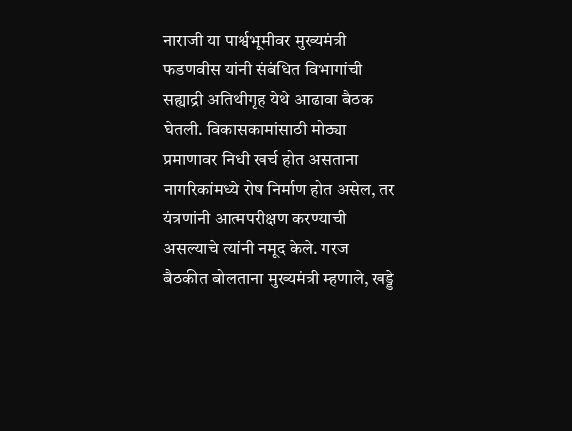नाराजी या पार्श्वभूमीवर मुख्यमंत्री फडणवीस यांनी संबंधित विभागांची सह्याद्री अतिथीगृह येथे आढावा बैठक घेतली. विकासकामांसाठी मोठ्या प्रमाणावर निधी खर्च होत असताना नागरिकांमध्ये रोष निर्माण होत असेल, तर यंत्रणांनी आत्मपरीक्षण करण्याची असल्याचे त्यांनी नमूद केले. गरज बैठकीत बोलताना मुख्यमंत्री म्हणाले, खड्डे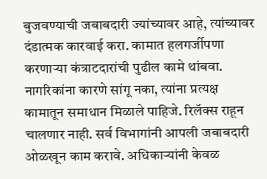बुजवण्याची जबाबदारी ज्यांच्यावर आहे, त्यांच्यावर दंडात्मक कारवाई करा. कामात हलगर्जीपणा करणाऱ्या कंत्राटदारांची पुढील कामे थांबवा.
नागरिकांना कारणे सांगू नका, त्यांना प्रत्यक्ष कामातून समाधान मिळाले पाहिजे. रिलॅक्स राहून चालणार नाही. सर्व विभागांनी आपली जबाबदारी ओळखून काम करावे. अधिकाऱ्यांनी केवळ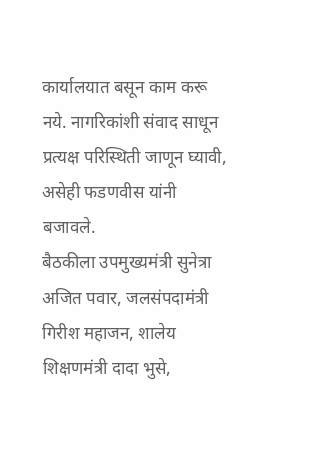कार्यालयात बसून काम करू नये. नागरिकांशी संवाद साधून प्रत्यक्ष परिस्थिती जाणून घ्यावी, असेही फडणवीस यांनी बजावले.
बैठकीला उपमुख्यमंत्री सुनेत्रा अजित पवार, जलसंपदामंत्री गिरीश महाजन, शालेय शिक्षणमंत्री दादा भुसे,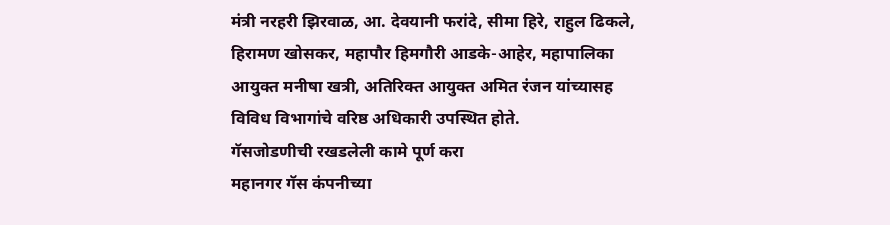मंत्री नरहरी झिरवाळ, आ. देवयानी फरांदे, सीमा हिरे, राहुल ढिकले, हिरामण खोसकर, महापौर हिमगौरी आडके-आहेर, महापालिका आयुक्त मनीषा खत्री, अतिरिक्त आयुक्त अमित रंजन यांच्यासह विविध विभागांचे वरिष्ठ अधिकारी उपस्थित होते.
गॅसजोडणीची रखडलेली कामे पूर्ण करा
महानगर गॅस कंपनीच्या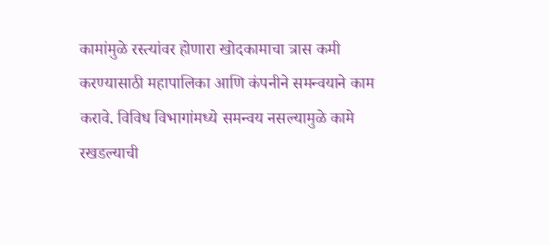कामांमुळे रस्त्यांवर होणारा खोदकामाचा त्रास कमी करण्यासाठी महापालिका आणि कंपनीने समन्वयाने काम करावे. विविध विभागांमध्ये समन्वय नसल्यामुळे कामे रखडल्याची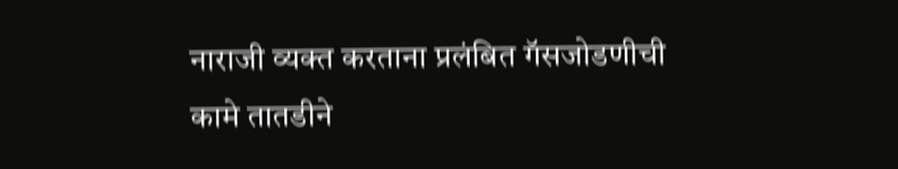नाराजी व्यक्त करताना प्रलंबित गॅसजोडणीची कामे तातडीने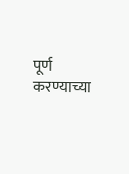पूर्ण करण्याच्या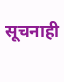सूचनाही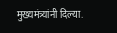मुख्यमंत्र्यांनी दिल्या.